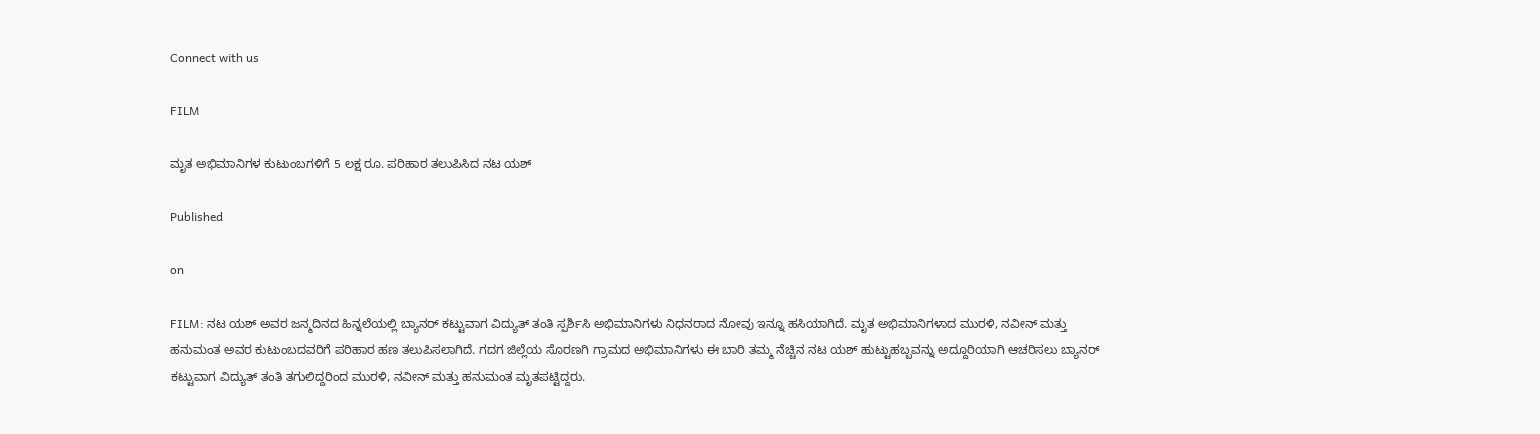Connect with us

FILM

ಮೃತ ಅಭಿಮಾನಿಗಳ ಕುಟುಂಬಗಳಿಗೆ 5 ಲಕ್ಷ ರೂ. ಪರಿಹಾರ ತಲುಪಿಸಿದ ನಟ ಯಶ್

Published

on

FILM: ನಟ ಯಶ್ ಅವರ ಜನ್ಮದಿನದ ಹಿನ್ನಲೆಯಲ್ಲಿ ಬ್ಯಾನರ್ ಕಟ್ಟುವಾಗ ವಿದ್ಯುತ್ ತಂತಿ ಸ್ಪರ್ಶಿಸಿ ಅಭಿಮಾನಿಗಳು ನಿಧನರಾದ ನೋವು ಇನ್ನೂ ಹಸಿಯಾಗಿದೆ. ಮೃತ ಅಭಿಮಾನಿಗಳಾದ ಮುರಳಿ, ನವೀನ್ ಮತ್ತು ಹನುಮಂತ ಅವರ ಕುಟುಂಬದವರಿಗೆ ಪರಿಹಾರ ಹಣ ತಲುಪಿಸಲಾಗಿದೆ. ಗದಗ ಜಿಲ್ಲೆಯ ಸೊರಣಗಿ ಗ್ರಾಮದ ಅಭಿಮಾನಿಗಳು ಈ ಬಾರಿ ತಮ್ಮ ನೆಚ್ಚಿನ ನಟ ಯಶ್ ಹುಟ್ಟುಹಬ್ಬವನ್ನು ಅದ್ದೂರಿಯಾಗಿ ಆಚರಿಸಲು ಬ್ಯಾನರ್ ಕಟ್ಟುವಾಗ ವಿದ್ಯುತ್ ತಂತಿ ತಗುಲಿದ್ದರಿಂದ ಮುರಳಿ, ನವೀನ್ ಮತ್ತು ಹನುಮಂತ ಮೃತಪಟ್ಟಿದ್ದರು.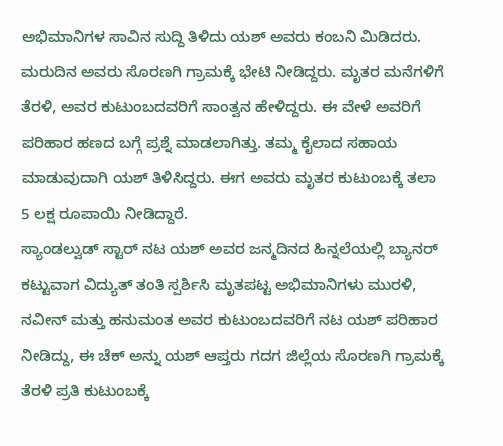ಅಭಿಮಾನಿಗಳ ಸಾವಿನ ಸುದ್ದಿ ತಿಳಿದು ಯಶ್ ಅವರು ಕಂಬನಿ ಮಿಡಿದರು. ಮರುದಿನ ಅವರು ಸೊರಣಗಿ ಗ್ರಾಮಕ್ಕೆ ಭೇಟಿ ನೀಡಿದ್ದರು. ಮೃತರ ಮನೆಗಳಿಗೆ ತೆರಳಿ, ಅವರ ಕುಟುಂಬದವರಿಗೆ ಸಾಂತ್ವನ ಹೇಳಿದ್ದರು. ಈ ವೇಳೆ ಅವರಿಗೆ ಪರಿಹಾರ ಹಣದ ಬಗ್ಗೆ ಪ್ರಶ್ನೆ ಮಾಡಲಾಗಿತ್ತು. ತಮ್ಮ ಕೈಲಾದ ಸಹಾಯ ಮಾಡುವುದಾಗಿ ಯಶ್ ತಿಳಿಸಿದ್ದರು. ಈಗ ಅವರು ಮೃತರ ಕುಟುಂಬಕ್ಕೆ ತಲಾ 5 ಲಕ್ಷ ರೂಪಾಯಿ ನೀಡಿದ್ದಾರೆ.
ಸ್ಯಾಂಡಲ್ವುಡ್ ಸ್ಟಾರ್ ನಟ ಯಶ್ ಅವರ ಜನ್ಮದಿನದ ಹಿನ್ನಲೆಯಲ್ಲಿ ಬ್ಯಾನರ್ ಕಟ್ಟುವಾಗ ವಿದ್ಯುತ್ ತಂತಿ ಸ್ಪರ್ಶಿಸಿ ಮೃತಪಟ್ಟ ಅಭಿಮಾನಿಗಳು ಮುರಳಿ, ನವೀನ್ ಮತ್ತು ಹನುಮಂತ ಅವರ ಕುಟುಂಬದವರಿಗೆ ನಟ ಯಶ್ ಪರಿಹಾರ ನೀಡಿದ್ದು, ಈ ಚೆಕ್ ಅನ್ನು ಯಶ್ ಆಪ್ತರು ಗದಗ ಜಿಲ್ಲೆಯ ಸೊರಣಗಿ ಗ್ರಾಮಕ್ಕೆ ತೆರಳಿ ಪ್ರತಿ ಕುಟುಂಬಕ್ಕೆ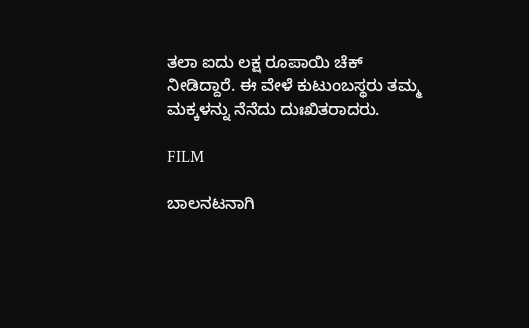ತಲಾ ಐದು ಲಕ್ಷ ರೂಪಾಯಿ ಚೆಕ್ ನೀಡಿದ್ದಾರೆ. ಈ ವೇಳೆ ಕುಟುಂಬಸ್ಥರು ತಮ್ಮ ಮಕ್ಕಳನ್ನು ನೆನೆದು ದುಃಖಿತರಾದರು.

FILM

ಬಾಲನಟನಾಗಿ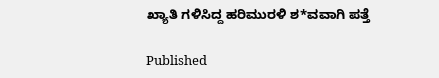ಖ್ಯಾತಿ ಗಳಿಸಿದ್ದ ಹರಿಮುರಳಿ ಶ*ವವಾಗಿ ಪತ್ತೆ

Published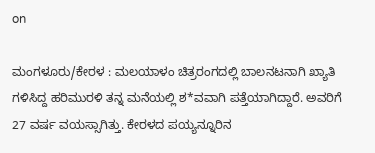on

ಮಂಗಳೂರು/ಕೇರಳ : ಮಲಯಾಳಂ ಚಿತ್ರರಂಗದಲ್ಲಿ ಬಾಲನಟನಾಗಿ ಖ್ಯಾತಿ ಗಳಿಸಿದ್ದ ಹರಿಮುರಳಿ ತನ್ನ ಮನೆಯಲ್ಲಿ ಶ*ವವಾಗಿ ಪತ್ತೆಯಾಗಿದ್ದಾರೆ. ಅವರಿಗೆ 27 ವರ್ಷ ವಯಸ್ಸಾಗಿತ್ತು. ಕೇರಳದ ಪಯ್ಯನ್ನೂರಿನ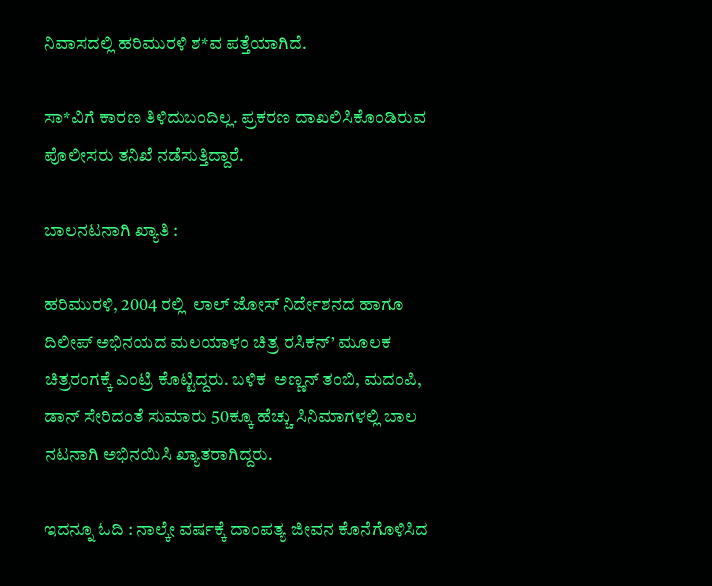ನಿವಾಸದಲ್ಲಿ ಹರಿಮುರಳಿ ಶ*ವ ಪತ್ತೆಯಾಗಿದೆ.

ಸಾ*ವಿಗೆ ಕಾರಣ ತಿಳಿದುಬಂದಿಲ್ಲ. ಪ್ರಕರಣ ದಾಖಲಿಸಿಕೊಂಡಿರುವ ಪೊಲೀಸರು ತನಿಖೆ ನಡೆಸುತ್ತಿದ್ದಾರೆ.

ಬಾಲನಟನಾಗಿ ಖ್ಯಾತಿ :

ಹರಿಮುರಳಿ, 2004 ರಲ್ಲಿ  ಲಾಲ್ ಜೋಸ್ ನಿರ್ದೇಶನದ ಹಾಗೂ ದಿಲೀಪ್ ಅಭಿನಯದ ಮಲಯಾಳಂ ಚಿತ್ರ ರಸಿಕನ್’ ಮೂಲಕ ಚಿತ್ರರಂಗಕ್ಕೆ ಎಂಟ್ರಿ ಕೊಟ್ಟಿದ್ದರು. ಬಳಿಕ  ಅಣ್ಣನ್ ತಂಬಿ, ಮದಂಪಿ, ಡಾನ್ ಸೇರಿದಂತೆ ಸುಮಾರು 50ಕ್ಕೂ ಹೆಚ್ಚು ಸಿನಿಮಾಗಳಲ್ಲಿ ಬಾಲ ನಟನಾಗಿ ಅಭಿನಯಿಸಿ ಖ್ಯಾತರಾಗಿದ್ದರು.

ಇದನ್ನೂ ಓದಿ : ನಾಲ್ಕೇ ವರ್ಷಕ್ಕೆ ದಾಂಪತ್ಯ ಜೀವನ ಕೊನೆಗೊಳಿಸಿದ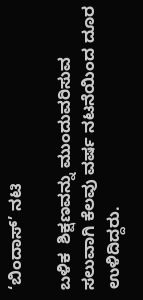‘ಬಿಂದಾಸ್‌’ ನಟಿ

ಬಳಿಕ  ಶಿಕ್ಷಣವನ್ನು ಮುಂದುವರಿಸುವ ಸಲುವಾಗಿ ಕೆಲವು ವರ್ಷ ನಟನೆಯಿಂದ ದೂರ ಉಳಿದಿದ್ದರು.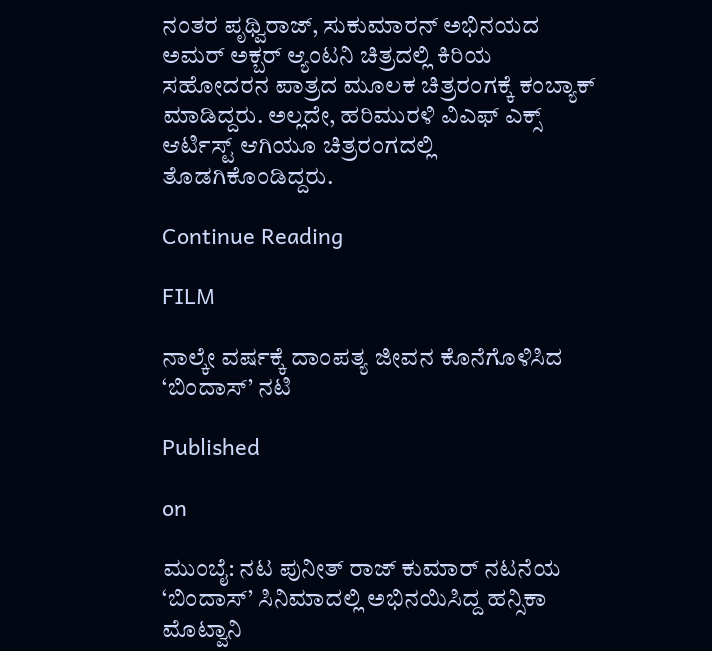ನಂತರ ಪೃಥ್ವಿರಾಜ್, ಸುಕುಮಾರನ್ ಅಭಿನಯದ ಅಮರ್ ಅಕ್ಬರ್ ಆ್ಯಂಟನಿ ಚಿತ್ರದಲ್ಲಿ ಕಿರಿಯ ಸಹೋದರನ ಪಾತ್ರದ ಮೂಲಕ ಚಿತ್ರರಂಗಕ್ಕೆ ಕಂಬ್ಯಾಕ್ ಮಾಡಿದ್ದರು. ಅಲ್ಲದೇ, ಹರಿಮುರಳಿ ವಿಎಫ್ ಎಕ್ಸ್ ಆರ್ಟಿಸ್ಟ್ ಆಗಿಯೂ ಚಿತ್ರರಂಗದಲ್ಲಿ ತೊಡಗಿಕೊಂಡಿದ್ದರು.

Continue Reading

FILM

ನಾಲ್ಕೇ ವರ್ಷಕ್ಕೆ ದಾಂಪತ್ಯ ಜೀವನ ಕೊನೆಗೊಳಿಸಿದ ‘ಬಿಂದಾಸ್‌’ ನಟಿ

Published

on

ಮುಂಬೈ: ನಟ ಪುನೀತ್‌ ರಾಜ್‌ ಕುಮಾರ್‌ ನಟನೆಯ ‘ಬಿಂದಾಸ್‌’ ಸಿನಿಮಾದಲ್ಲಿ ಅಭಿನಯಿಸಿದ್ದ ಹನ್ಸಿಕಾ ಮೊಟ್ವಾನಿ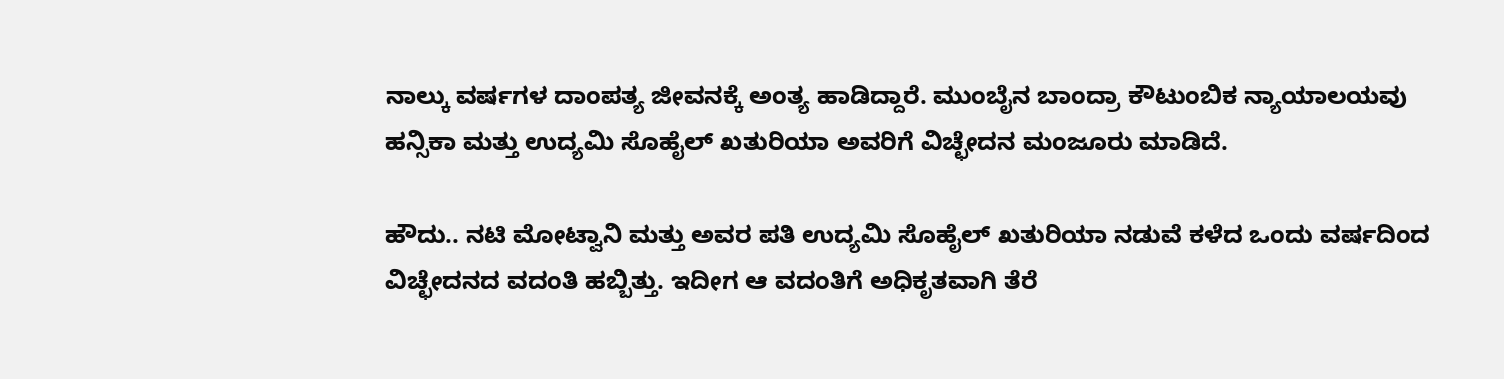ನಾಲ್ಕು ವರ್ಷಗಳ ದಾಂಪತ್ಯ ಜೀವನಕ್ಕೆ ಅಂತ್ಯ ಹಾಡಿದ್ದಾರೆ. ಮುಂಬೈನ ಬಾಂದ್ರಾ ಕೌಟುಂಬಿಕ ನ್ಯಾಯಾಲಯವು ಹನ್ಸಿಕಾ ಮತ್ತು ಉದ್ಯಮಿ ಸೊಹೈಲ್‌ ಖತುರಿಯಾ ಅವರಿಗೆ ವಿಚ್ಛೇದನ ಮಂಜೂರು ಮಾಡಿದೆ.

ಹೌದು.. ನಟಿ ಮೋಟ್ವಾನಿ ಮತ್ತು ಅವರ ಪತಿ ಉದ್ಯಮಿ ಸೊಹೈಲ್‌ ಖತುರಿಯಾ ನಡುವೆ ಕಳೆದ ಒಂದು ವರ್ಷದಿಂದ ವಿಚ್ಛೇದನದ ವದಂತಿ ಹಬ್ಬಿತ್ತು. ಇದೀಗ ಆ ವದಂತಿಗೆ ಅಧಿಕೃತವಾಗಿ ತೆರೆ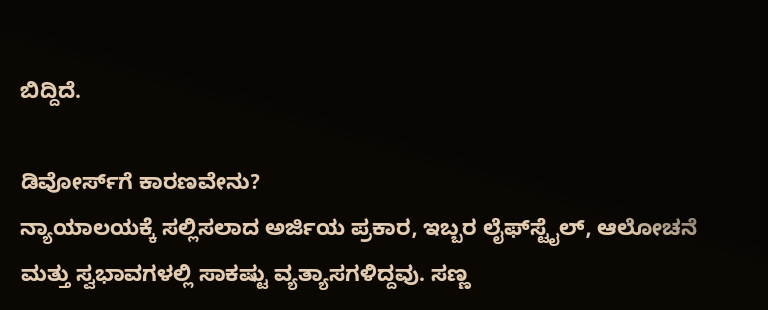ಬಿದ್ದಿದೆ.

ಡಿವೋರ್ಸ್‌ಗೆ ಕಾರಣವೇನು?
ನ್ಯಾಯಾಲಯಕ್ಕೆ ಸಲ್ಲಿಸಲಾದ ಅರ್ಜಿಯ ಪ್ರಕಾರ, ಇಬ್ಬರ ಲೈಫ್‌ಸ್ಟೈಲ್‌, ಆಲೋಚನೆ ಮತ್ತು ಸ್ವಭಾವಗಳಲ್ಲಿ ಸಾಕಷ್ಟು ವ್ಯತ್ಯಾಸಗಳಿದ್ದವು. ಸಣ್ಣ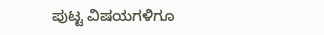ಪುಟ್ಟ ವಿಷಯಗಳಿಗೂ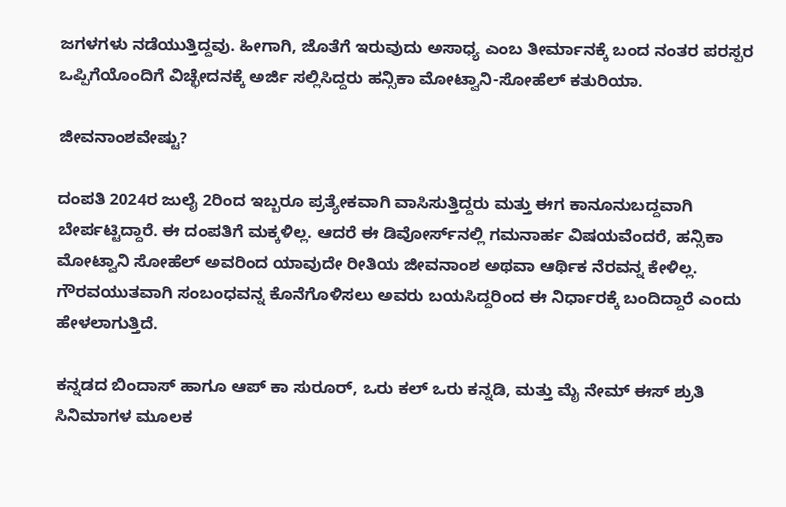ಜಗಳಗಳು ನಡೆಯುತ್ತಿದ್ದವು. ಹೀಗಾಗಿ, ಜೊತೆಗೆ ಇರುವುದು ಅಸಾಧ್ಯ ಎಂಬ ತೀರ್ಮಾನಕ್ಕೆ ಬಂದ ನಂತರ ಪರಸ್ಪರ ಒಪ್ಪಿಗೆಯೊಂದಿಗೆ ವಿಚ್ಛೇದನಕ್ಕೆ ಅರ್ಜಿ ಸಲ್ಲಿಸಿದ್ದರು ಹನ್ಸಿಕಾ ಮೋಟ್ವಾನಿ-ಸೋಹೆಲ್‌ ಕತುರಿಯಾ.

ಜೀವನಾಂಶವೇಷ್ಟು?

ದಂಪತಿ 2024ರ ಜುಲೈ 2ರಿಂದ ಇಬ್ಬರೂ ಪ್ರತ್ಯೇಕವಾಗಿ ವಾಸಿಸುತ್ತಿದ್ದರು ಮತ್ತು ಈಗ ಕಾನೂನುಬದ್ದವಾಗಿ ಬೇರ್ಪಟ್ಟಿದ್ದಾರೆ. ಈ ದಂಪತಿಗೆ ಮಕ್ಕಳಿಲ್ಲ. ಆದರೆ ಈ ಡಿವೋರ್ಸ್‌ನಲ್ಲಿ ಗಮನಾರ್ಹ ವಿಷಯವೆಂದರೆ, ಹನ್ಸಿಕಾ ಮೋಟ್ವಾನಿ ಸೋಹೆಲ್‌ ಅವರಿಂದ ಯಾವುದೇ ರೀತಿಯ ಜೀವನಾಂಶ ಅಥವಾ ಆರ್ಥಿಕ ನೆರವನ್ನ ಕೇಳಿಲ್ಲ. ಗೌರವಯುತವಾಗಿ ಸಂಬಂಧವನ್ನ ಕೊನೆಗೊಳಿಸಲು ಅವರು ಬಯಸಿದ್ದರಿಂದ ಈ ನಿರ್ಧಾರಕ್ಕೆ ಬಂದಿದ್ದಾರೆ ಎಂದು ಹೇಳಲಾಗುತ್ತಿದೆ.

ಕನ್ನಡದ ಬಿಂದಾಸ್‌ ಹಾಗೂ ಆಪ್ ಕಾ ಸುರೂರ್, ಒರು ಕಲ್ ಒರು ಕನ್ನಡಿ, ಮತ್ತು ಮೈ ನೇಮ್ ಈಸ್ ಶ್ರುತಿ ಸಿನಿಮಾಗಳ ಮೂಲಕ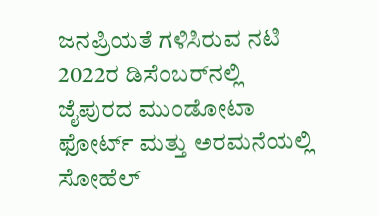ಜನಪ್ರಿಯತೆ ಗಳಿಸಿರುವ ನಟಿ 2022ರ ಡಿಸೆಂಬರ್‌ನಲ್ಲಿ ಜೈಪುರದ ಮುಂಡೋಟಾ ಫೋರ್ಟ್ ಮತ್ತು ಅರಮನೆಯಲ್ಲಿ ಸೋಹೆಲ್‌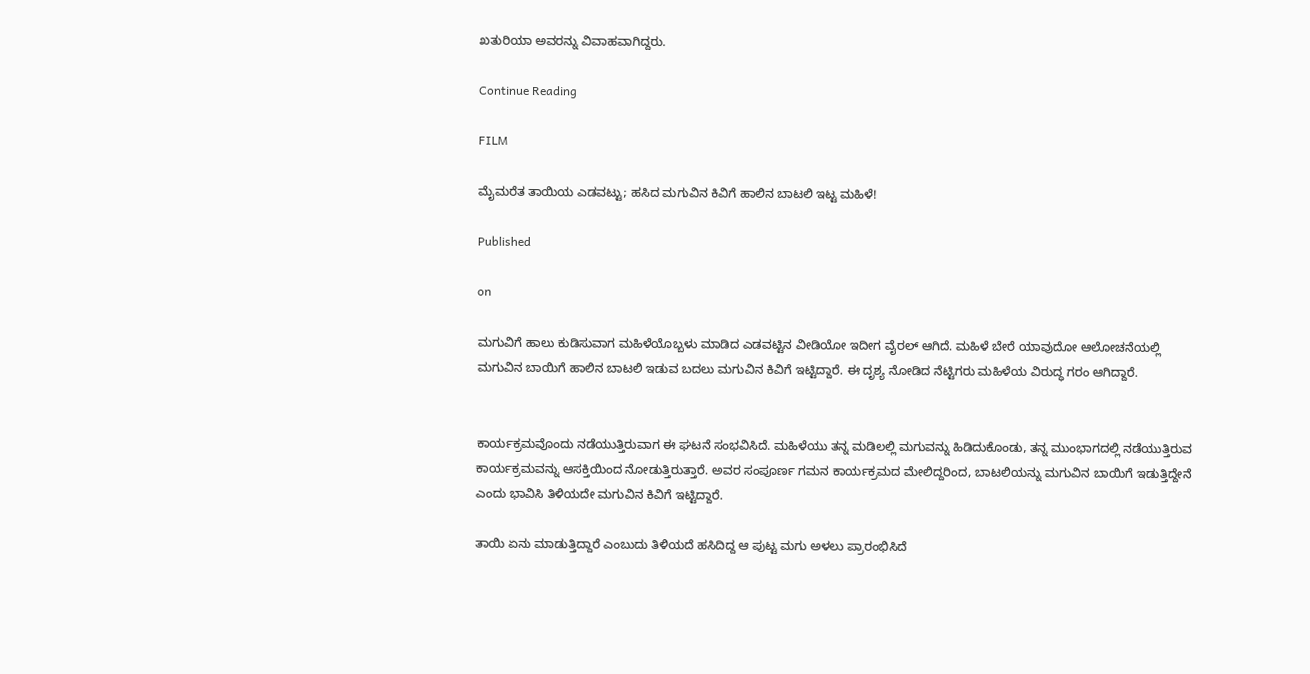ಖತುರಿಯಾ ಅವರನ್ನು ವಿವಾಹವಾಗಿದ್ದರು.

Continue Reading

FILM

ಮೈಮರೆತ ತಾಯಿಯ ಎಡವಟ್ಟು; ಹಸಿದ ಮಗುವಿನ ಕಿವಿಗೆ ಹಾಲಿನ ಬಾಟಲಿ ಇಟ್ಟ ಮಹಿಳೆ!

Published

on

ಮಗುವಿಗೆ ಹಾಲು ಕುಡಿಸುವಾಗ ಮಹಿಳೆಯೊಬ್ಬಳು ಮಾಡಿದ ಎಡವಟ್ಟಿನ ವೀಡಿಯೋ ಇದೀಗ ವೈರಲ್‌ ಆಗಿದೆ. ಮಹಿಳೆ ಬೇರೆ ಯಾವುದೋ ಆಲೋಚನೆಯಲ್ಲಿ ಮಗುವಿನ ಬಾಯಿಗೆ ಹಾಲಿನ ಬಾಟಲಿ ಇಡುವ ಬದಲು ಮಗುವಿನ ಕಿವಿಗೆ ಇಟ್ಟಿದ್ದಾರೆ. ಈ ದೃಶ್ಯ ನೋಡಿದ ನೆಟ್ಟಿಗರು ಮಹಿಳೆಯ ವಿರುದ್ಧ ಗರಂ ಆಗಿದ್ದಾರೆ.


ಕಾರ್ಯಕ್ರಮವೊಂದು ನಡೆಯುತ್ತಿರುವಾಗ ಈ ಘಟನೆ ಸಂಭವಿಸಿದೆ. ಮಹಿಳೆಯು ತನ್ನ ಮಡಿಲಲ್ಲಿ ಮಗುವನ್ನು ಹಿಡಿದುಕೊಂಡು, ತನ್ನ ಮುಂಭಾಗದಲ್ಲಿ ನಡೆಯುತ್ತಿರುವ ಕಾರ್ಯಕ್ರಮವನ್ನು ಆಸಕ್ತಿಯಿಂದ ನೋಡುತ್ತಿರುತ್ತಾರೆ. ಅವರ ಸಂಪೂರ್ಣ ಗಮನ ಕಾರ್ಯಕ್ರಮದ ಮೇಲಿದ್ದರಿಂದ, ಬಾಟಲಿಯನ್ನು ಮಗುವಿನ ಬಾಯಿಗೆ ಇಡುತ್ತಿದ್ದೇನೆ ಎಂದು ಭಾವಿಸಿ ತಿಳಿಯದೇ ಮಗುವಿನ ಕಿವಿಗೆ ಇಟ್ಟಿದ್ದಾರೆ.

ತಾಯಿ ಏನು ಮಾಡುತ್ತಿದ್ದಾರೆ ಎಂಬುದು ತಿಳಿಯದೆ ಹಸಿದಿದ್ದ ಆ ಪುಟ್ಟ ಮಗು ಅಳಲು ಪ್ರಾರಂಭಿಸಿದೆ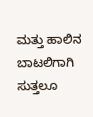ಮತ್ತು ಹಾಲಿನ ಬಾಟಲಿಗಾಗಿ ಸುತ್ತಲೂ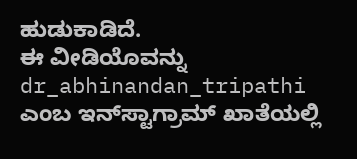ಹುಡುಕಾಡಿದೆ.
ಈ ವೀಡಿಯೊವನ್ನು dr_abhinandan_tripathi ಎಂಬ ಇನ್‌ಸ್ಟಾಗ್ರಾಮ್ ಖಾತೆಯಲ್ಲಿ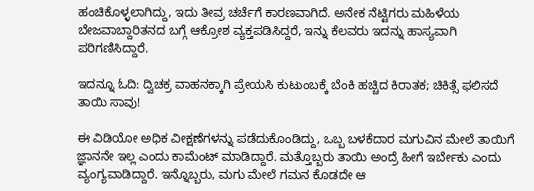ಹಂಚಿಕೊಳ್ಳಲಾಗಿದ್ದು, ಇದು ತೀವ್ರ ಚರ್ಚೆಗೆ ಕಾರಣವಾಗಿದೆ. ಅನೇಕ ನೆಟ್ಟಿಗರು ಮಹಿಳೆಯ ಬೇಜವಾಬ್ದಾರಿತನದ ಬಗ್ಗೆ ಆಕ್ರೋಶ ವ್ಯಕ್ತಪಡಿಸಿದ್ದರೆ, ಇನ್ನು ಕೆಲವರು ಇದನ್ನು ಹಾಸ್ಯವಾಗಿ ಪರಿಗಣಿಸಿದ್ದಾರೆ.

ಇದನ್ನೂ ಓದಿ: ದ್ವಿಚಕ್ರ ವಾಹನಕ್ಕಾಗಿ ಪ್ರೇಯಸಿ ಕುಟುಂಬಕ್ಕೆ ಬೆಂಕಿ ಹಚ್ಚಿದ ಕಿರಾತಕ; ಚಿಕಿತ್ಸೆ ಫಲಿಸದೆ ತಾಯಿ ಸಾವು!

ಈ ವಿಡಿಯೋ ಅಧಿಕ ವೀಕ್ಷಣೆಗಳನ್ನು ಪಡೆದುಕೊಂಡಿದ್ದು, ಒಬ್ಬ ಬಳಕೆದಾರ ಮಗುವಿನ ಮೇಲೆ ತಾಯಿಗೆ ಜ್ಞಾನನೇ ಇಲ್ಲ ಎಂದು ಕಾಮೆಂಟ್ ಮಾಡಿದ್ದಾರೆ. ಮತ್ತೊಬ್ಬರು ತಾಯಿ ಅಂದ್ರೆ ಹೀಗೆ ಇರ್ಬೇಕು ಎಂದು ವ್ಯಂಗ್ಯವಾಡಿದ್ದಾರೆ. ಇನ್ನೊಬ್ಬರು, ಮಗು ಮೇಲೆ ಗಮನ ಕೊಡದೇ ಆ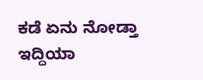ಕಡೆ ಏನು ನೋಡ್ತಾ ಇದ್ದಿಯಾ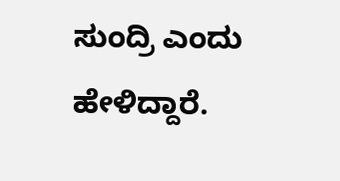ಸುಂದ್ರಿ ಎಂದು ಹೇಳಿದ್ದಾರೆ.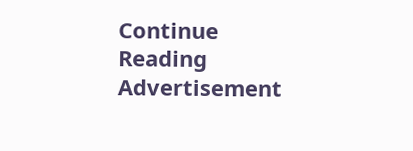Continue Reading
Advertisement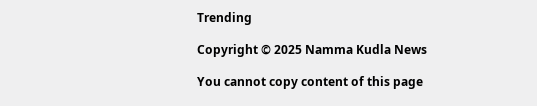Trending

Copyright © 2025 Namma Kudla News

You cannot copy content of this page